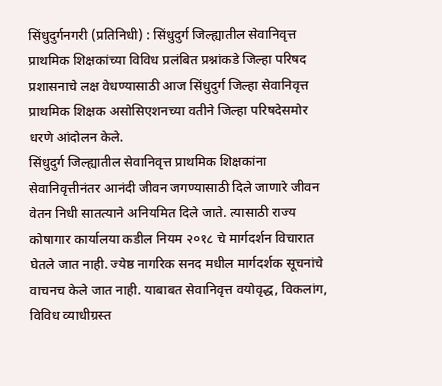सिंधुदुर्गनगरी (प्रतिनिधी) : सिंधुदुर्ग जिल्ह्यातील सेवानिवृत्त प्राथमिक शिक्षकांच्या विविध प्रलंबित प्रश्नांकडे जिल्हा परिषद प्रशासनाचे लक्ष वेधण्यासाठी आज सिंधुदुर्ग जिल्हा सेवानिवृत्त प्राथमिक शिक्षक असोसिएशनच्या वतीने जिल्हा परिषदेसमोर धरणे आंदोलन केले.
सिंधुदुर्ग जिल्ह्यातील सेवानिवृत्त प्राथमिक शिक्षकांना सेवानिवृत्तीनंतर आनंदी जीवन जगण्यासाठी दिले जाणारे जीवन वेतन निधी सातत्याने अनियमित दिले जाते. त्यासाठी राज्य कोषागार कार्यालया कडील नियम २०१८ चे मार्गदर्शन विचारात घेतले जात नाही. ज्येष्ठ नागरिक सनद मधील मार्गदर्शक सूचनांचे वाचनच केले जात नाही. याबाबत सेवानिवृत्त वयोवृद्ध, विकलांग, विविध व्याधीग्रस्त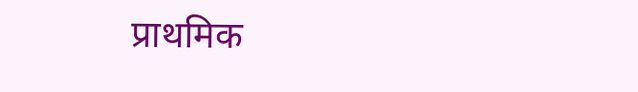प्राथमिक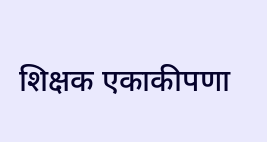शिक्षक एकाकीपणा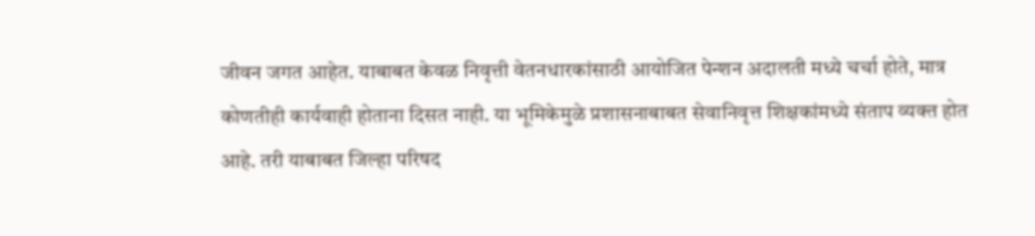जीवन जगत आहेत. याबाबत केवळ निवृत्ती वेतनधारकांसाठी आयोजित पेन्शन अदालती मध्ये चर्चा होते, मात्र कोणतीही कार्यवाही होताना दिसत नाही. या भूमिकेमुळे प्रशासनाबाबत सेवानिवृत्त शिक्षकांमध्ये संताप व्यक्त होत आहे. तरी याबाबत जिल्हा परिषद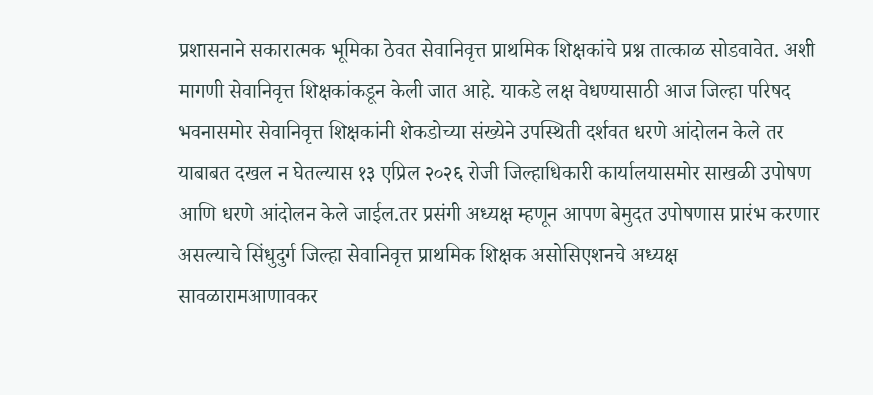प्रशासनाने सकारात्मक भूमिका ठेवत सेवानिवृत्त प्राथमिक शिक्षकांचे प्रश्न तात्काळ सोडवावेत. अशी मागणी सेवानिवृत्त शिक्षकांकडून केली जात आहे. याकडे लक्ष वेधण्यासाठी आज जिल्हा परिषद भवनासमोर सेवानिवृत्त शिक्षकांनी शेकडोच्या संख्येने उपस्थिती दर्शवत धरणे आंदोलन केले तर याबाबत दखल न घेतल्यास १३ एप्रिल २०२६ रोजी जिल्हाधिकारी कार्यालयासमोर साखळी उपोषण आणि धरणे आंदोलन केले जाईल.तर प्रसंगी अध्यक्ष म्हणून आपण बेमुदत उपोषणास प्रारंभ करणार असल्याचे सिंधुदुर्ग जिल्हा सेवानिवृत्त प्राथमिक शिक्षक असोसिएशनचे अध्यक्ष सावळारामआणावकर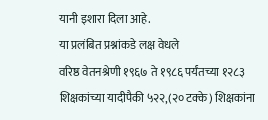यानी इशारा दिला आहे.
या प्रलंबित प्रश्नांकडे लक्ष वेधले
वरिष्ठ वेतनश्रेणी १९६७ ते १९८६ पर्यंतच्या १२८३ शिक्षकांच्या यादीपैकी ५२२,(२० टक्के) शिक्षकांना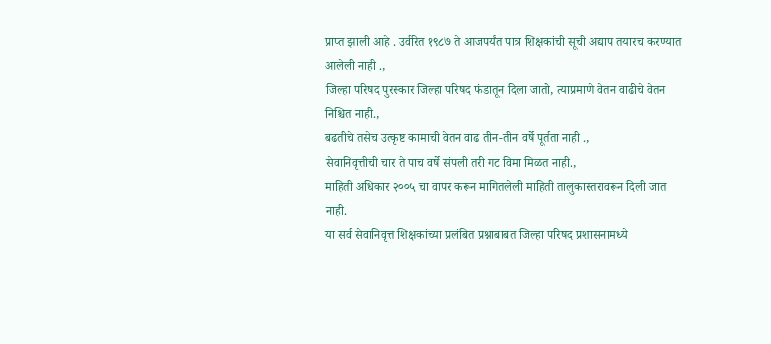प्राप्त झाली आहे . उर्वरित १९८७ ते आजपर्यंत पात्र शिक्षकांची सूची अद्याप तयारच करण्यात आलेली नाही .,
जिल्हा परिषद पुरस्कार जिल्हा परिषद फंडातून दिला जातो, त्याप्रमाणे वेतन वाढीचे वेतन निश्चित नाही.,
बढतीचे तसेच उत्कृष्ट कामाची वेतन वाढ तीन-तीन वर्षे पूर्तता नाही .,
सेवानिवृत्तीची चार ते पाच वर्षे संपली तरी गट विमा मिळत नाही.,
माहिती अधिकार २००५ चा वापर करून मागितलेली माहिती तालुकास्तरावरून दिली जात नाही.
या सर्व सेवानिवृत्त शिक्षकांच्या प्रलंबित प्रश्नाबाबत जिल्हा परिषद प्रशासनामध्ये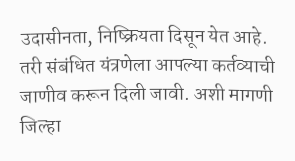उदासीनता, निष्क्रियता दिसून येत आहे. तरी संबंधित यंत्रणेला आपल्या कर्तव्याची जाणीव करून दिली जावी. अशी मागणी जिल्हा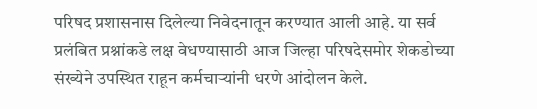परिषद प्रशासनास दिलेल्या निवेदनातून करण्यात आली आहे. या सर्व प्रलंबित प्रश्नांकडे लक्ष वेधण्यासाठी आज जिल्हा परिषदेसमोर शेकडोच्या संख्येने उपस्थित राहून कर्मचाऱ्यांनी धरणे आंदोलन केले.